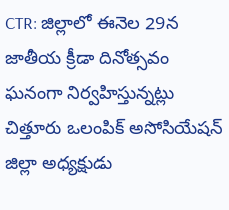CTR: జిల్లాలో ఈనెల 29న జాతీయ క్రీడా దినోత్సవం ఘనంగా నిర్వహిస్తున్నట్లు చిత్తూరు ఒలంపిక్ అసోసియేషన్ జిల్లా అధ్యక్షుడు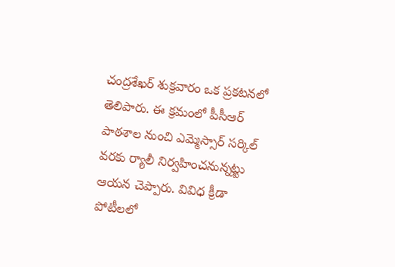చంద్రశేఖర్ శుక్రవారం ఒక ప్రకటనలో తెలిపారు. ఈ క్రమంలో పీసీఆర్ పాఠశాల నుంచి ఎమ్మెస్సార్ సర్కిల్ వరకు ర్యాలీ నిర్వహించనున్నట్టు ఆయన చెప్పారు. వివిధ క్రీడా పోటీలలో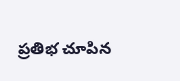ప్రతిభ చూపిన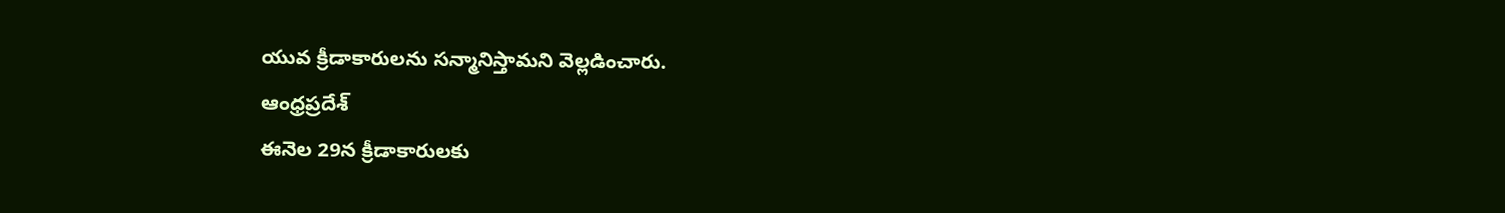యువ క్రీడాకారులను సన్మానిస్తామని వెల్లడించారు.
ఆంధ్రప్రదేశ్
ఈనెల 29న క్రీడాకారులకు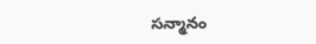సన్మానం